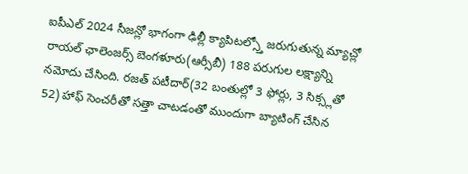ఐపీఎల్ 2024 సీజన్లో భాగంగా ఢిల్లీ క్యాపిటల్స్తో జరుగుతున్న మ్యాచ్లో రాయల్ ఛాలెంజర్స్ బెంగళూరు(ఆర్సీబీ) 188 పరుగుల లక్ష్యాన్ని నమోదు చేసింది. రజత్ పటీదార్(32 బంతుల్లో 3 ఫోర్లు, 3 సిక్స్లతో 52) హాఫ్ సెంచరీతో సత్తా చాటడంతో ముందుగా బ్యాటింగ్ చేసిన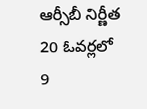ఆర్సీబీ నిర్ణీత 20 ఓవర్లలో 9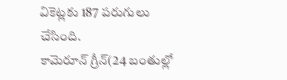వికెట్లకు 187 పరుగులు చేసింది.
కామెరూన్ గ్రీన్(24 బంతుల్లో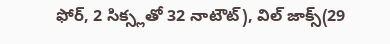ఫోర్, 2 సిక్స్లతో 32 నాటౌట్), విల్ జాక్స్(29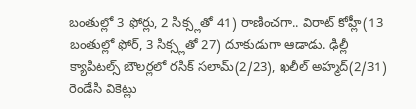బంతుల్లో 3 ఫోర్లు, 2 సిక్స్లతో 41) రాణించగా.. విరాట్ కోహ్లీ(13 బంతుల్లో ఫోర్, 3 సిక్స్లతో 27) దూకుడుగా ఆడాడు. ఢిల్లీ క్యాపిటల్స్ బౌలర్లలో రసిక్ సలామ్(2/23), ఖలీల్ అహ్మద్(2/31) రెండేసి వికెట్లు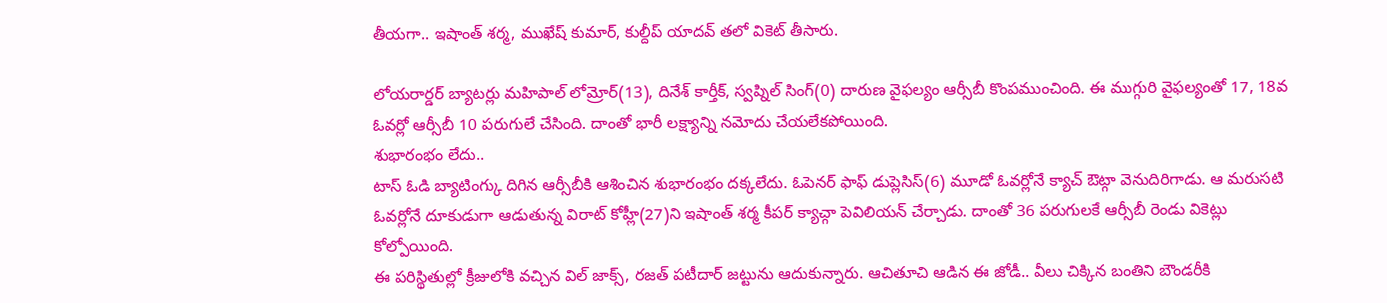తీయగా.. ఇషాంత్ శర్మ, ముఖేష్ కుమార్, కుల్దీప్ యాదవ్ తలో వికెట్ తీసారు.

లోయరార్డర్ బ్యాటర్లు మహిపాల్ లోమ్రోర్(13), దినేశ్ కార్తీక్, స్వప్నిల్ సింగ్(0) దారుణ వైఫల్యం ఆర్సీబీ కొంపముంచింది. ఈ ముగ్గురి వైఫల్యంతో 17, 18వ ఓవర్లో ఆర్సీబీ 10 పరుగులే చేసింది. దాంతో భారీ లక్ష్యాన్ని నమోదు చేయలేకపోయింది.
శుభారంభం లేదు..
టాస్ ఓడి బ్యాటింగ్కు దిగిన ఆర్సీబీకి ఆశించిన శుభారంభం దక్కలేదు. ఓపెనర్ ఫాఫ్ డుప్లెసిస్(6) మూడో ఓవర్లోనే క్యాచ్ ఔట్గా వెనుదిరిగాడు. ఆ మరుసటి ఓవర్లోనే దూకుడుగా ఆడుతున్న విరాట్ కోహ్లీ(27)ని ఇషాంత్ శర్మ కీపర్ క్యాచ్గా పెవిలియన్ చేర్చాడు. దాంతో 36 పరుగులకే ఆర్సీబీ రెండు వికెట్లు కోల్పోయింది.
ఈ పరిస్థితుల్లో క్రీజులోకి వచ్చిన విల్ జాక్స్, రజత్ పటీదార్ జట్టును ఆదుకున్నారు. ఆచితూచి ఆడిన ఈ జోడీ.. వీలు చిక్కిన బంతిని బౌండరీకి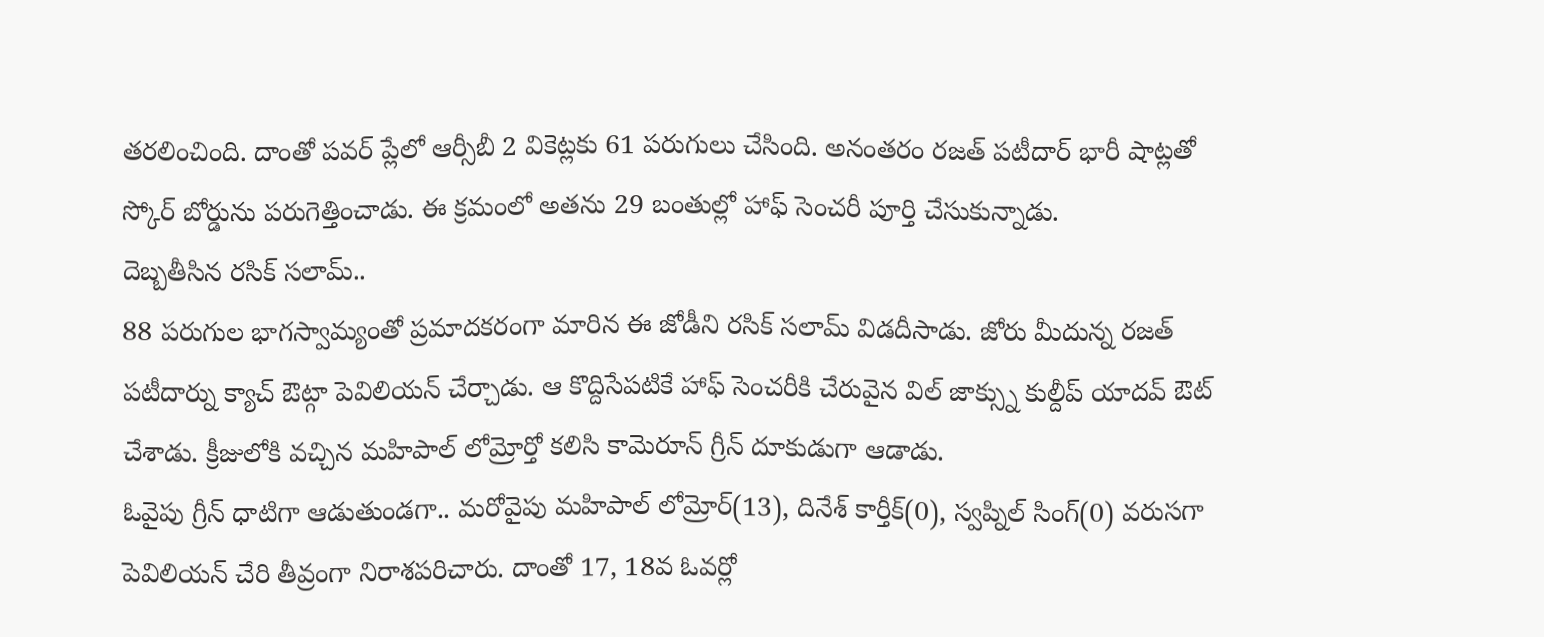తరలించింది. దాంతో పవర్ ప్లేలో ఆర్సీబీ 2 వికెట్లకు 61 పరుగులు చేసింది. అనంతరం రజత్ పటీదార్ భారీ షాట్లతో స్కోర్ బోర్డును పరుగెత్తించాడు. ఈ క్రమంలో అతను 29 బంతుల్లో హాఫ్ సెంచరీ పూర్తి చేసుకున్నాడు.
దెబ్బతీసిన రసిక్ సలామ్..
88 పరుగుల భాగస్వామ్యంతో ప్రమాదకరంగా మారిన ఈ జోడీని రసిక్ సలామ్ విడదీసాడు. జోరు మీదున్న రజత్ పటీదార్ను క్యాచ్ ఔట్గా పెవిలియన్ చేర్చాడు. ఆ కొద్దిసేపటికే హాఫ్ సెంచరీకి చేరువైన విల్ జాక్స్ను కుల్దీప్ యాదవ్ ఔట్ చేశాడు. క్రీజులోకి వచ్చిన మహిపాల్ లోమ్రోర్తో కలిసి కామెరూన్ గ్రీన్ దూకుడుగా ఆడాడు.
ఓవైపు గ్రీన్ ధాటిగా ఆడుతుండగా.. మరోవైపు మహిపాల్ లోమ్రోర్(13), దినేశ్ కార్తీక్(0), స్వప్నిల్ సింగ్(0) వరుసగా పెవిలియన్ చేరి తీవ్రంగా నిరాశపరిచారు. దాంతో 17, 18వ ఓవర్లో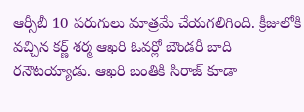ఆర్సీబీ 10 పరుగులు మాత్రమే చేయగలిగింది. క్రీజులోకి వచ్చిన కర్ణ్ శర్మ ఆఖరి ఓవర్లో బౌండరీ బాది రనౌటయ్యాడు. ఆఖరి బంతికి సిరాజ్ కూడా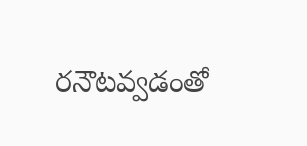రనౌటవ్వడంతో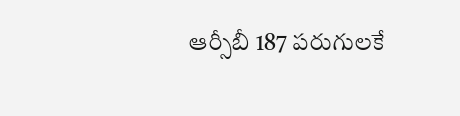ఆర్సీబీ 187 పరుగులకే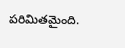పరిమితమైంది.